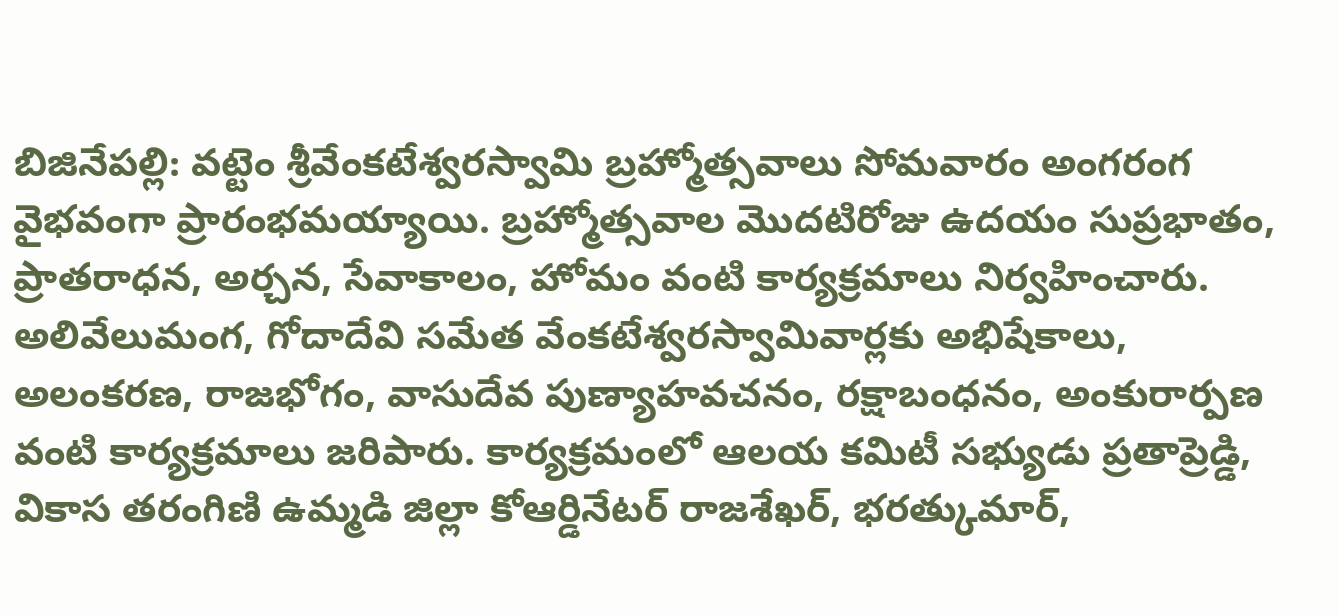బిజినేపల్లి: వట్టెం శ్రీవేంకటేశ్వరస్వామి బ్రహ్మోత్సవాలు సోమవారం అంగరంగ వైభవంగా ప్రారంభమయ్యాయి. బ్రహ్మోత్సవాల మొదటిరోజు ఉదయం సుప్రభాతం, ప్రాతరాధన, అర్చన, సేవాకాలం, హోమం వంటి కార్యక్రమాలు నిర్వహించారు. అలివేలుమంగ, గోదాదేవి సమేత వేంకటేశ్వరస్వామివార్లకు అభిషేకాలు, అలంకరణ, రాజభోగం, వాసుదేవ పుణ్యాహవచనం, రక్షాబంధనం, అంకురార్పణ వంటి కార్యక్రమాలు జరిపారు. కార్యక్రమంలో ఆలయ కమిటీ సభ్యుడు ప్రతాప్రెడ్డి, వికాస తరంగిణి ఉమ్మడి జిల్లా కోఆర్డినేటర్ రాజశేఖర్, భరత్కుమార్,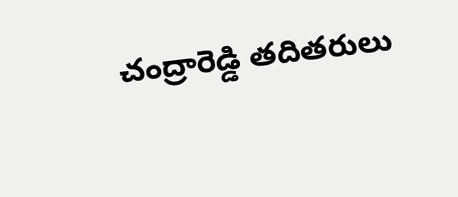చంద్రారెడ్డి తదితరులు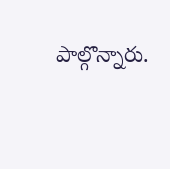పాల్గొన్నారు.